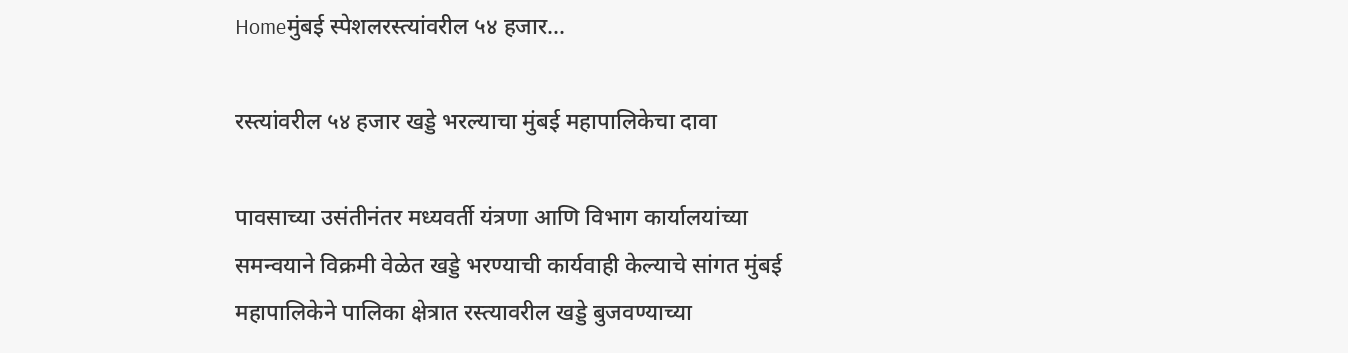Homeमुंबई स्पेशलरस्त्यांवरील ५४ हजार...

रस्त्यांवरील ५४ हजार खड्डे भरल्याचा मुंबई महापालिकेचा दावा

पावसाच्या उसंतीनंतर मध्यवर्ती यंत्रणा आणि विभाग कार्यालयांच्या समन्वयाने विक्रमी वेळेत खड्डे भरण्याची कार्यवाही केल्याचे सांगत मुंबई महापालिकेने पालिका क्षेत्रात रस्त्यावरील खड्डे बुजवण्याच्या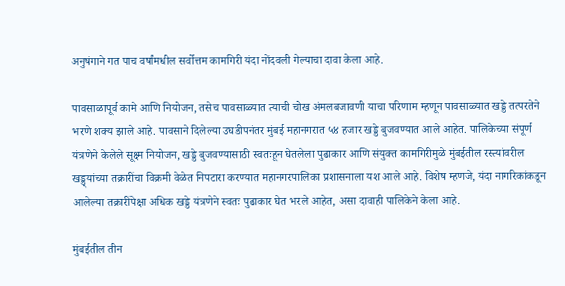अनुषंगाने गत पाच वर्षांमधील सर्वोत्तम कामगिरी यंदा नोंदवली गेल्याचा दावा केला आहे.

पावसाळापूर्व कामे आणि नियोजन, तसेच पावसाळ्यात त्याची चोख अंमलबजावणी याचा परिणाम म्हणून पावसाळ्यात खड्डे तत्परतेने भरणे शक्य झाले आहे. पावसाने दिलेल्या उघडीपनंतर मुंबई महानगरात ५४ हजार खड्डे बुजवण्यात आले आहेत. पालिकेच्या संपूर्ण यंत्रणेने केलेले सूक्ष्म नियोजन, खड्डे बुजवण्यासाठी स्वतःहून घेतलेला पुढाकार आणि संयुक्त कामगिरीमुळे मुंबईतील रस्त्यांवरील खड्ड्यांच्या तक्रारींचा विक्रमी वेळेत निपटारा करण्यात महानगरपालिका प्रशासनाला यश आले आहे. विशेष म्हणजे, यंदा नागरिकांकडून आलेल्या तक्रारींपेक्षा अधिक खड्डे यंत्रणेने स्वतः पुढाकार घेत भरले आहेत, असा दावाही पालिकेने केला आहे.

मुंबईतील तीन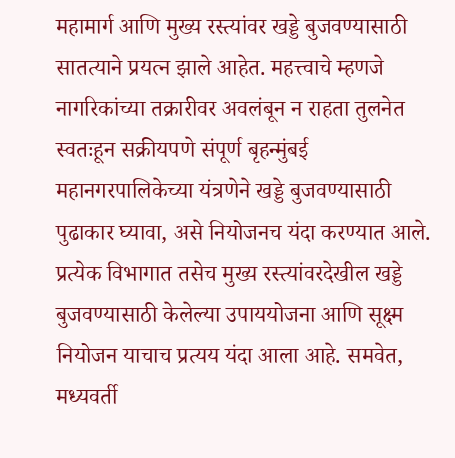महामार्ग आणि मुख्य रस्त्यांवर खड्डे बुजवण्यासाठी सातत्याने प्रयत्न झाले आहेत. महत्त्वाचे म्हणजे नागरिकांच्या तक्रारीवर अवलंबून न राहता तुलनेत स्वतःहून सक्रीयपणे संपूर्ण बृहन्मुंबई महानगरपालिकेच्या यंत्रणेने खड्डे बुजवण्यासाठी पुढाकार घ्यावा, असे नियोजनच यंदा करण्यात आले. प्रत्येक विभागात तसेच मुख्य रस्त्यांवरदेखील खड्डे बुजवण्यासाठी केलेल्या उपाययोजना आणि सूक्ष्म नियोजन याचाच प्रत्यय यंदा आला आहे. समवेत, मध्यवर्ती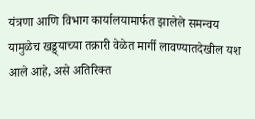यंत्रणा आणि विभाग कार्यालयामार्फत झालेले समन्वय यामुळेच खड्ड्याच्या तक्रारी वेळेत मार्गी लावण्यातदेखील यश आले आहे, असे अतिरिक्त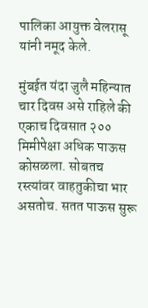पालिका आयुक्त वेलरासू यांनी नमूद केले.

मुंबईत यंदा जुलै महिन्यात चार दिवस असे राहिले की एकाच दिवसात २०० मिमीपेक्षा अधिक पाऊस कोसळला. सोबतच रस्त्यांवर वाहतुकीचा भार असतोच. सतत पाऊस सुरू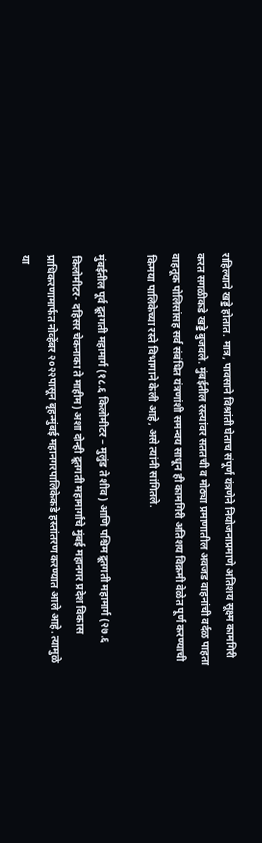राहिल्याने खड्डे होतात. मात्र, पावसाने विश्रांती घेताच संपूर्ण यंत्रणेने नियोजनाप्रमाणे अतिशय सूक्ष्म कामगिरी करत सगळीकडे खड्डे बुजवले. मुंबईतील रस्त्यांवर सततची व मोठ्या प्रमाणातील अवजड वाहनांची वर्दळ पाहता वाहतूक पोलिसांसह सर्व संबंधित यंत्रणांशी समन्वय साधून ही कामगिरी अतिशय विक्रमी वेळेत पूर्ण करण्याची किमया पालिकेच्या रस्ते विभागाने केली आहे, असे त्यांनी सांगितले.

मुंबईतील पूर्व द्रूतगती महामार्ग (१८.६ किलोमीटर – मुलुंड ते शीव) आणि पश्चिम द्रूतगती महामार्ग (२७.६ किलोमीटर- दहिसर चेकनाका ते माहीम) अशा दोन्ही द्रूतगती महामार्गांचे मुंबई महानगर प्रदेश विकास प्राधिकरणामार्फत नोव्हेंबर २०२२पासून बृहन्मुंबई महानगरपालिकेकडे हस्तांतरण करण्यात आले आहे. त्यामुळे या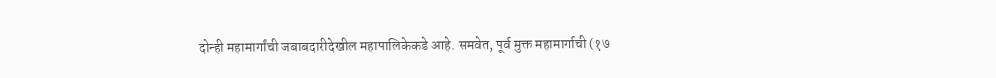दोन्ही महामार्गांची जबाबदारीदेखील महापालिकेकडे आहे. समवेत, पूर्व मुक्त महामार्गाची (१७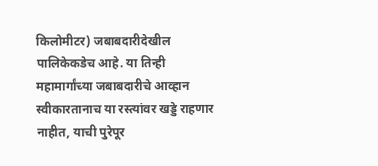किलोमीटर) जबाबदारीदेखील पालिकेकडेच आहे. या तिन्ही महामार्गांच्या जबाबदारीचे आव्हान स्वीकारतानाच या रस्त्यांवर खड्डे राहणार नाहीत, याची पुरेपूर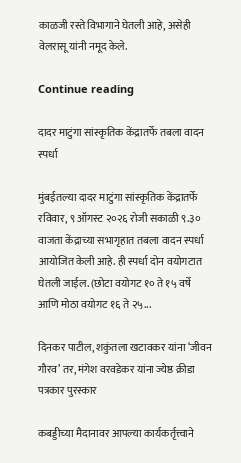काळजी रस्ते विभागाने घेतली आहे, असेही वेलरासू यांनी नमूद केले.

Continue reading

दादर माटुंगा सांस्कृतिक केंद्रातर्फे तबला वादन स्पर्धा

मुंबईतल्या दादर माटुंगा सांस्कृतिक केंद्रातर्फे रविवार, ९ ऑगस्ट २०२६ रोजी सकाळी ९.३० वाजता केंद्राच्या सभागृहात तबला वादन स्पर्धा आयोजित केली आहे. ही स्पर्धा दोन वयोगटात घेतली जाईल. (छोटा वयोगट १० ते १५ वर्षे आणि मोठा वयोगट १६ ते २५...

दिनकर पाटील, शकुंतला खटावकर यांना ‘जीवन गौरव’ तर, मंगेश वरवडेकर यांना ज्येष्ठ क्रीडा पत्रकार पुरस्कार

कबड्डीच्या मैदानावर आपल्या कार्यकर्तृत्त्वाने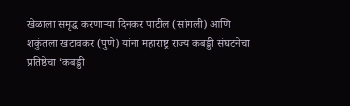खेळाला समृद्ध करणाऱ्या दिनकर पाटील (सांगली) आणि शकुंतला खटावकर (पुणे) यांना महाराष्ट्र राज्य कबड्डी संघटनेचा प्रतिष्ठेचा ‘कबड्डी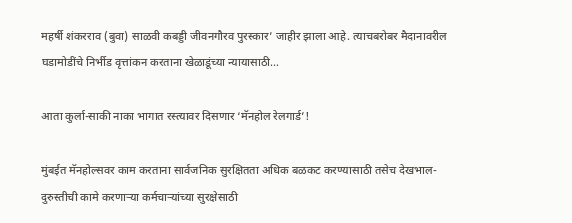महर्षी शंकरराव (बुवा) साळवी कबड्डी जीवनगौरव पुरस्कार’ जाहीर झाला आहे. त्याचबरोबर मैदानावरील घडामोडींचे निर्भीड वृत्तांकन करताना खेळाडूंच्या न्यायासाठी...

आता कुर्ला-साकी नाका भागात रस्त्यावर दिसणार ‘मॅनहोल रेलगार्ड’!

मुंबईत मॅनहोल्सवर काम करताना सार्वजनिक सुरक्षितता अधिक बळकट करण्यासाठी तसेच देखभाल-दुरुस्तीची कामे करणाऱ्या कर्मचाऱ्यांच्या सुरक्षेसाठी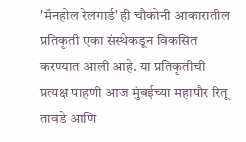'मॅनहोल रेलगार्ड' ही चौकोनी आकारातील प्रतिकृती एका संस्थेकडून विकसित करण्यात आली आहे. या प्रतिकृतीची प्रत्यक्ष पाहणी आज मुंबईच्या महापौर रितू तावडे आणि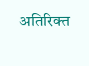अतिरिक्त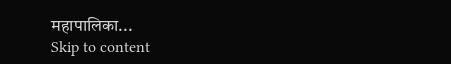महापालिका...
Skip to content